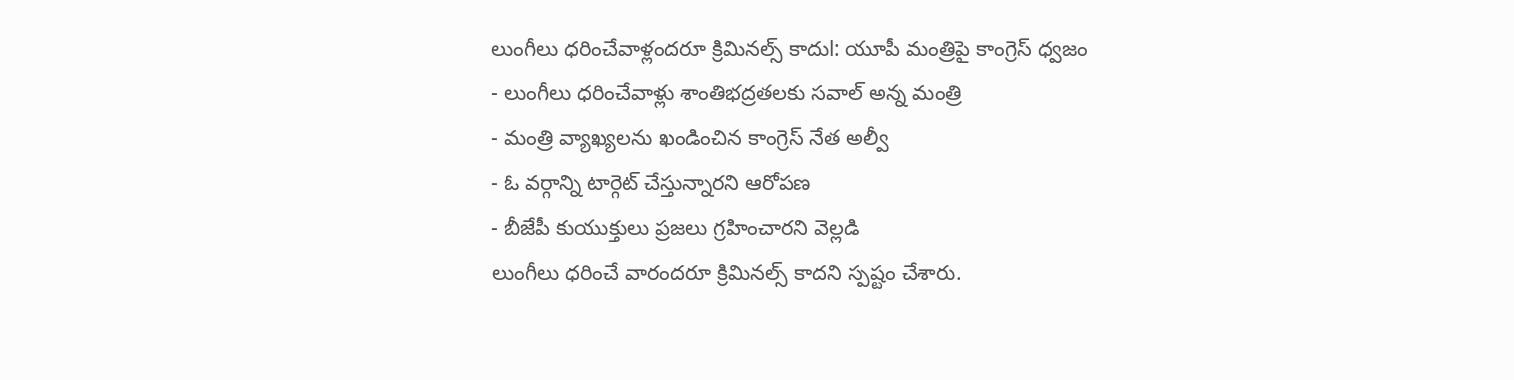లుంగీలు ధరించేవాళ్లందరూ క్రిమినల్స్ కాదుl: యూపీ మంత్రిపై కాంగ్రెస్ ధ్వజం
- లుంగీలు ధరించేవాళ్లు శాంతిభద్రతలకు సవాల్ అన్న మంత్రి
- మంత్రి వ్యాఖ్యలను ఖండించిన కాంగ్రెస్ నేత అల్వీ
- ఓ వర్గాన్ని టార్గెట్ చేస్తున్నారని ఆరోపణ
- బీజేపీ కుయుక్తులు ప్రజలు గ్రహించారని వెల్లడి
లుంగీలు ధరించే వారందరూ క్రిమినల్స్ కాదని స్పష్టం చేశారు.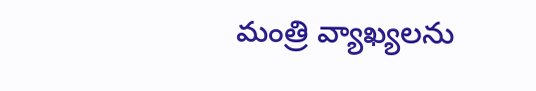మంత్రి వ్యాఖ్యలను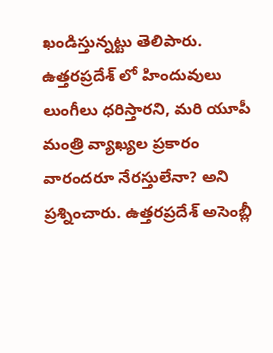ఖండిస్తున్నట్టు తెలిపారు. ఉత్తరప్రదేశ్ లో హిందువులు లుంగీలు ధరిస్తారని, మరి యూపీ మంత్రి వ్యాఖ్యల ప్రకారం వారందరూ నేరస్తులేనా? అని ప్రశ్నించారు. ఉత్తరప్రదేశ్ అసెంబ్లీ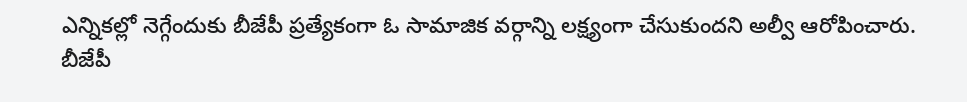ఎన్నికల్లో నెగ్గేందుకు బీజేపీ ప్రత్యేకంగా ఓ సామాజిక వర్గాన్ని లక్ష్యంగా చేసుకుందని అల్వీ ఆరోపించారు. బీజేపీ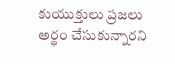కుయుక్తులు ప్రజలు అర్థం చేసుకున్నారని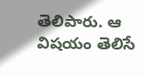తెలిపారు. ఆ విషయం తెలిసే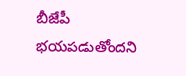బీజేపీ భయపడుతోందని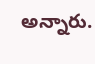అన్నారు.